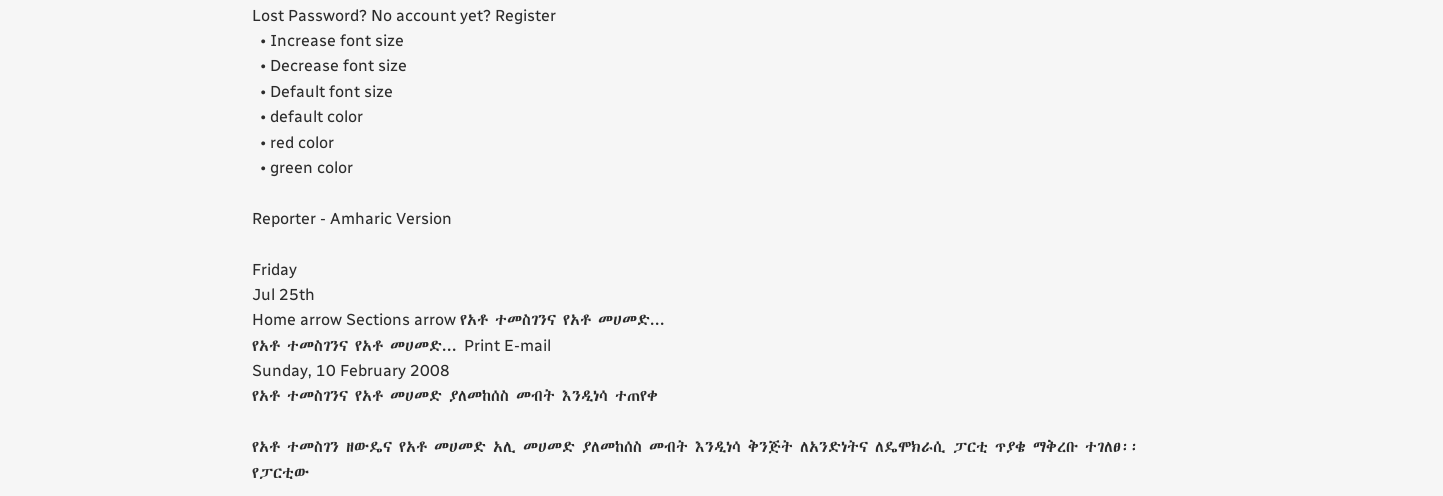Lost Password? No account yet? Register
  • Increase font size
  • Decrease font size
  • Default font size
  • default color
  • red color
  • green color

Reporter - Amharic Version

Friday
Jul 25th
Home arrow Sections arrow የአቶ ተመስገንና የአቶ መሀመድ...
የአቶ ተመስገንና የአቶ መሀመድ... Print E-mail
Sunday, 10 February 2008
የአቶ ተመስገንና የአቶ መሀመድ ያለመከሰስ መብት እንዲነሳ ተጠየቀ

የአቶ ተመስገን ዘውዴና የአቶ መሀመድ አሊ መሀመድ ያለመከሰስ መብት እንዲነሳ ቅንጅት ለአንድነትና ለዴሞክራሲ ፓርቲ ጥያቄ ማቅረቡ ተገለፀ፡፡
የፓርቲው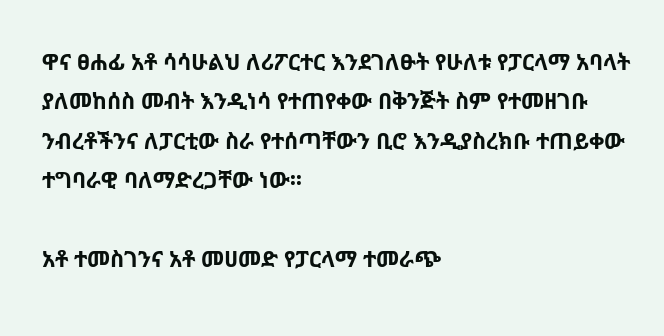ዋና ፀሐፊ አቶ ሳሳሁልህ ለሪፖርተር እንደገለፁት የሁለቱ የፓርላማ አባላት ያለመከሰስ መብት እንዲነሳ የተጠየቀው በቅንጅት ስም የተመዘገቡ ንብረቶችንና ለፓርቲው ስራ የተሰጣቸውን ቢሮ እንዲያስረክቡ ተጠይቀው ተግባራዊ ባለማድረጋቸው ነው፡፡

አቶ ተመስገንና አቶ መሀመድ የፓርላማ ተመራጭ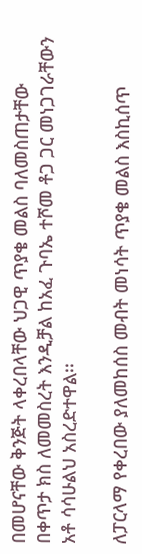በመሆናቸው ቅንጅት ላቀረበላቸው ህጋዊ ጥያቄ መልስ ባለመስጠታቸው በቀጥታ ክስ ለመመስረት እንዲቻል ከአፈ ጉባኤ ተሾመ ቶጋ ጋር መነጋገራቸውን አቶ ሳሳሁልህ አስረድተዋል፡፡

ለፓርላማ የቀረበው ያለመከሰስ መብት መነሳት ጥያቄ መልስ እስኪሰጥ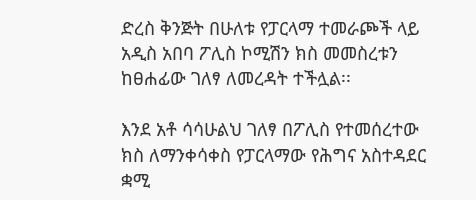ድረስ ቅንጅት በሁለቱ የፓርላማ ተመራጮች ላይ አዲስ አበባ ፖሊስ ኮሚሽን ክስ መመስረቱን ከፀሐፊው ገለፃ ለመረዳት ተችሏል፡፡

እንደ አቶ ሳሳሁልህ ገለፃ በፖሊስ የተመሰረተው ክስ ለማንቀሳቀስ የፓርላማው የሕግና አስተዳደር ቋሚ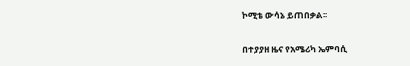ኮሚቴ ውሳኔ ይጠበቃል፡፡

በተያያዘ ዜና የአሜሪካ ኤምባሲ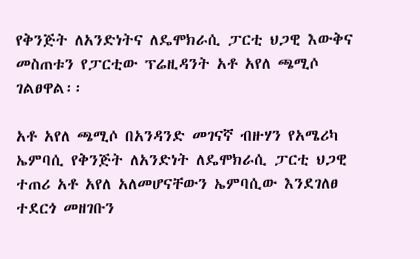የቅንጅት ለአንድነትና ለዴሞክራሲ ፓርቲ ህጋዊ እውቅና መስጠቱን የፓርቲው ፕሬዚዳንት አቶ አየለ ጫሚሶ ገልፀዋል፡፡

አቶ አየለ ጫሚሶ በአንዳንድ መገናኛ ብዙሃን የአሜሪካ ኤምባሲ የቅንጅት ለአንድነት ለዴሞክራሲ ፓርቲ ህጋዊ ተጠሪ አቶ አየለ አለመሆናቸውን ኤምባሲው እንደገለፀ ተደርጎ መዘገቡን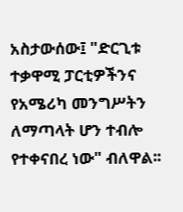አስታውሰው፤ "ድርጊቱ ተቃዋሚ ፓርቲዎችንና የአሜሪካ መንግሥትን ለማጣላት ሆን ተብሎ የተቀናበረ ነው" ብለዋል፡፡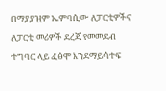በማያያዝም ኤምባሲው ለፓርቲዎችና ለፓርቲ መሪዎች ደረጃ የመመደብ ተግባር ላይ ፈፅሞ እንደማይሳተፍ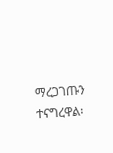ማረጋገጡን ተናግረዋል፡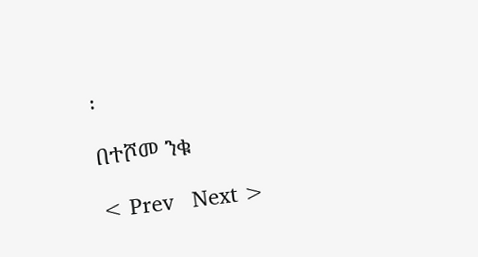፡

በተሾመ ንቁ

< Prev   Next >